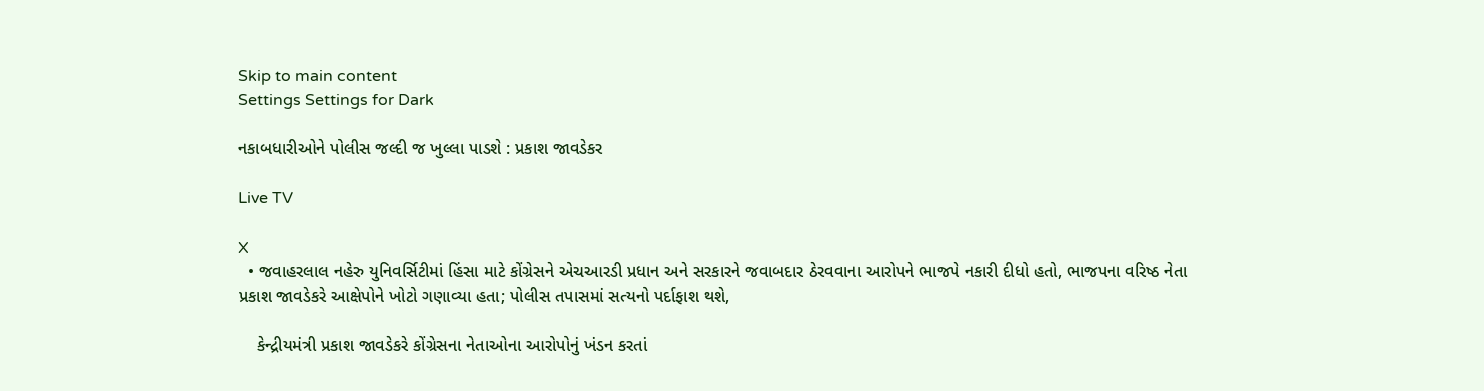Skip to main content
Settings Settings for Dark

નકાબધારીઓને પોલીસ જલ્દી જ ખુલ્લા પાડશે : પ્રકાશ જાવડેકર

Live TV

X
  • જવાહરલાલ નહેરુ યુનિવર્સિટીમાં હિંસા માટે કોંગ્રેસને એચઆરડી પ્રધાન અને સરકારને જવાબદાર ઠેરવવાના આરોપને ભાજપે નકારી દીધો હતો, ભાજપના વરિષ્ઠ નેતા પ્રકાશ જાવડેકરે આક્ષેપોને ખોટો ગણાવ્યા હતા; પોલીસ તપાસમાં સત્યનો પર્દાફાશ થશે,

    કેન્દ્રીયમંત્રી પ્રકાશ જાવડેકરે કોંગ્રેસના નેતાઓના આરોપોનું ખંડન કરતાં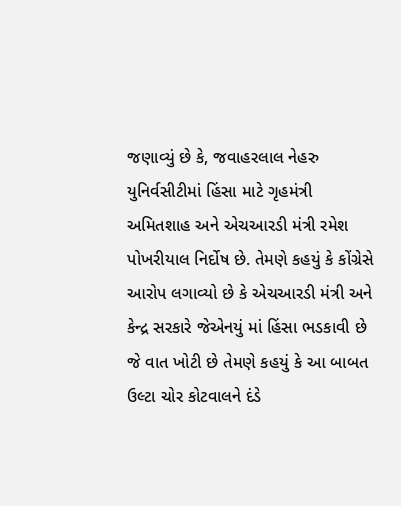જણાવ્યું છે કે, જવાહરલાલ નેહરુ યુનિર્વસીટીમાં હિંસા માટે ગૃહમંત્રી અમિતશાહ અને એચઆરડી મંત્રી રમેશ પોખરીયાલ નિર્દોષ છે. તેમણે કહયું કે કોંગ્રેસે આરોપ લગાવ્યો છે કે એચઆરડી મંત્રી અને કેન્દ્ર સરકારે જેએનયું માં હિંસા ભડકાવી છે જે વાત ખોટી છે તેમણે કહયું કે આ બાબત ઉલ્ટા ચોર કોટવાલને દંડે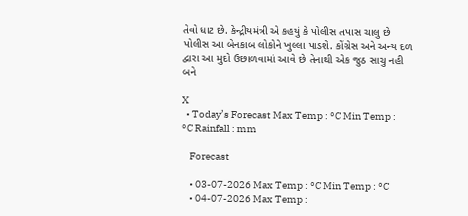તેવો ધાટ છે. કેન્દ્રીયમંત્રી એ કહયું કે પોલીસ તપાસ ચાલુ છે પોલીસ આ બેનકાબ લોકોને ખુલ્લા પાડશે. કોંગ્રેસ અને અન્ય દળ દ્વારા આ મુદો ઉછાળવામાં આવે છે તેનાથી એક જુઠ સાચુ નહી બને

X
  • Today’s Forecast Max Temp : °C Min Temp : °C Rainfall : mm

    Forecast

    • 03-07-2026 Max Temp : °C Min Temp : °C
    • 04-07-2026 Max Temp :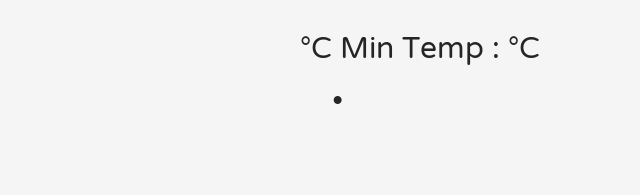°C Min Temp : °C
    •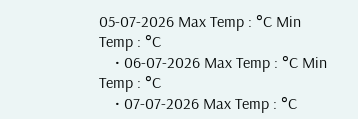05-07-2026 Max Temp : °C Min Temp : °C
    • 06-07-2026 Max Temp : °C Min Temp : °C
    • 07-07-2026 Max Temp : °C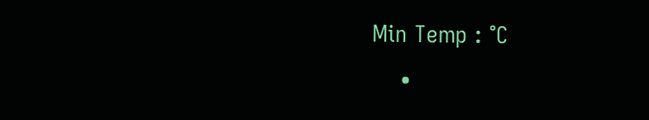Min Temp : °C
    •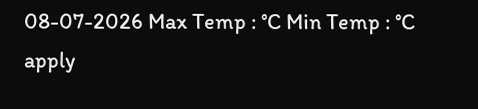08-07-2026 Max Temp : °C Min Temp : °C
apply